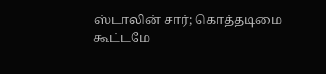ஸ்டாலின் சார்; கொத்தடிமை கூட்டமே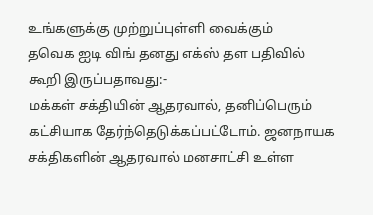உங்களுக்கு முற்றுப்புள்ளி வைக்கும்
தவெக ஐடி விங் தனது எக்ஸ் தள பதிவில் கூறி இருப்பதாவது:-
மக்கள் சக்தியின் ஆதரவால், தனிப்பெரும் கட்சியாக தேர்ந்தெடுக்கப்பட்டோம். ஜனநாயக சக்திகளின் ஆதரவால் மனசாட்சி உள்ள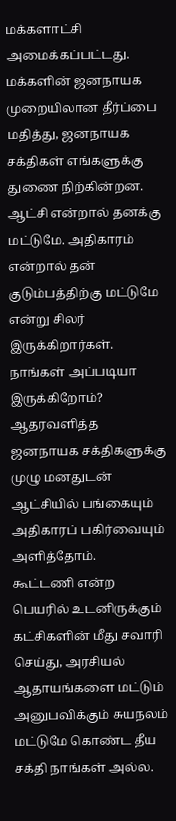மக்களாட்சி அமைக்கப்பட்டது. மக்களின் ஜனநாயக முறையிலான தீர்ப்பை மதித்து, ஜனநாயக சக்திகள் எங்களுக்கு துணை நிற்கின்றன. ஆட்சி என்றால் தனக்கு மட்டுமே. அதிகாரம் என்றால் தன் குடும்பத்திற்கு மட்டுமே என்று சிலர் இருக்கிறார்கள். நாங்கள் அப்படியா இருக்கிறோம்? ஆதரவளித்த ஜனநாயக சக்திகளுக்கு முழு மனதுடன் ஆட்சியில் பங்கையும் அதிகாரப் பகிர்வையும் அளித்தோம்.
கூட்டணி என்ற பெயரில் உடனிருக்கும் கட்சிகளின் மீது சவாரி செய்து, அரசியல் ஆதாயங்களை மட்டும் அனுபவிக்கும் சுயநலம் மட்டுமே கொண்ட தீய சக்தி நாங்கள் அல்ல.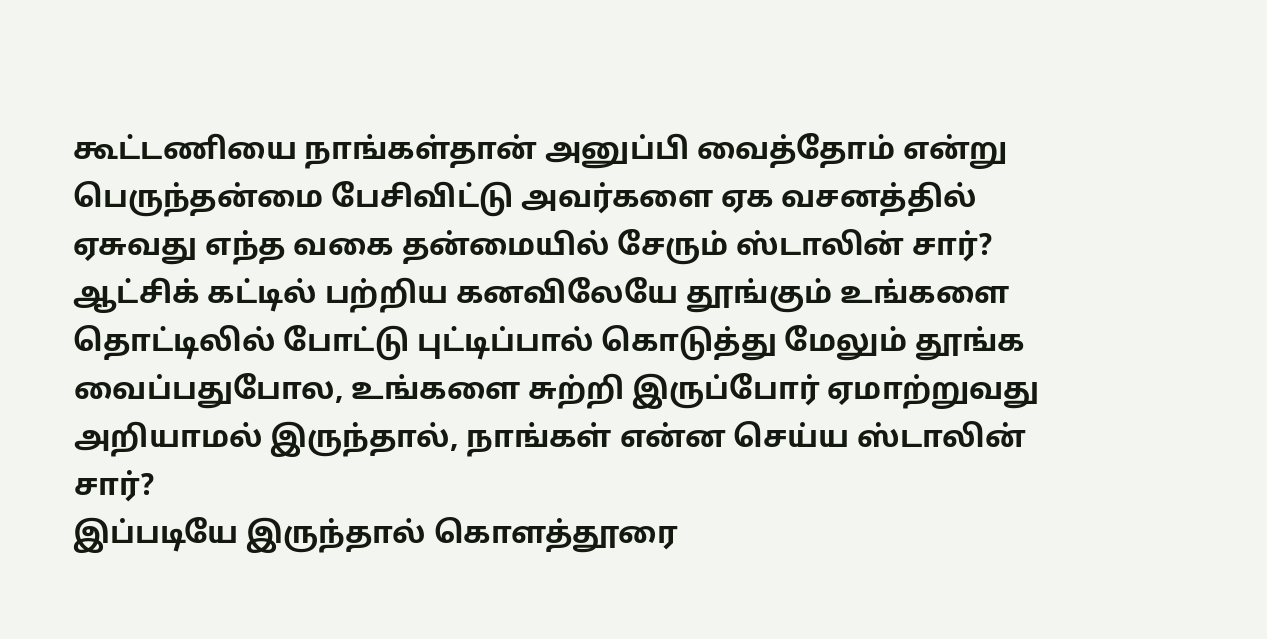கூட்டணியை நாங்கள்தான் அனுப்பி வைத்தோம் என்று பெருந்தன்மை பேசிவிட்டு அவர்களை ஏக வசனத்தில் ஏசுவது எந்த வகை தன்மையில் சேரும் ஸ்டாலின் சார்?
ஆட்சிக் கட்டில் பற்றிய கனவிலேயே தூங்கும் உங்களை தொட்டிலில் போட்டு புட்டிப்பால் கொடுத்து மேலும் தூங்க வைப்பதுபோல, உங்களை சுற்றி இருப்போர் ஏமாற்றுவது அறியாமல் இருந்தால், நாங்கள் என்ன செய்ய ஸ்டாலின் சார்?
இப்படியே இருந்தால் கொளத்தூரை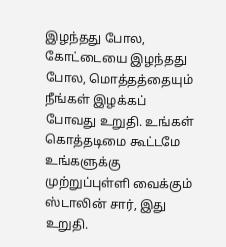இழந்தது போல, கோட்டையை இழந்தது போல, மொத்தத்தையும் நீங்கள் இழக்கப் போவது உறுதி. உங்கள் கொத்தடிமை கூட்டமே உங்களுக்கு முற்றுப்புள்ளி வைக்கும் ஸ்டாலின் சார், இது உறுதி.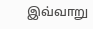இவ்வாறு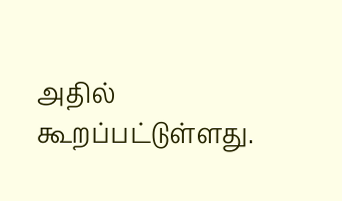அதில் கூறப்பட்டுள்ளது.